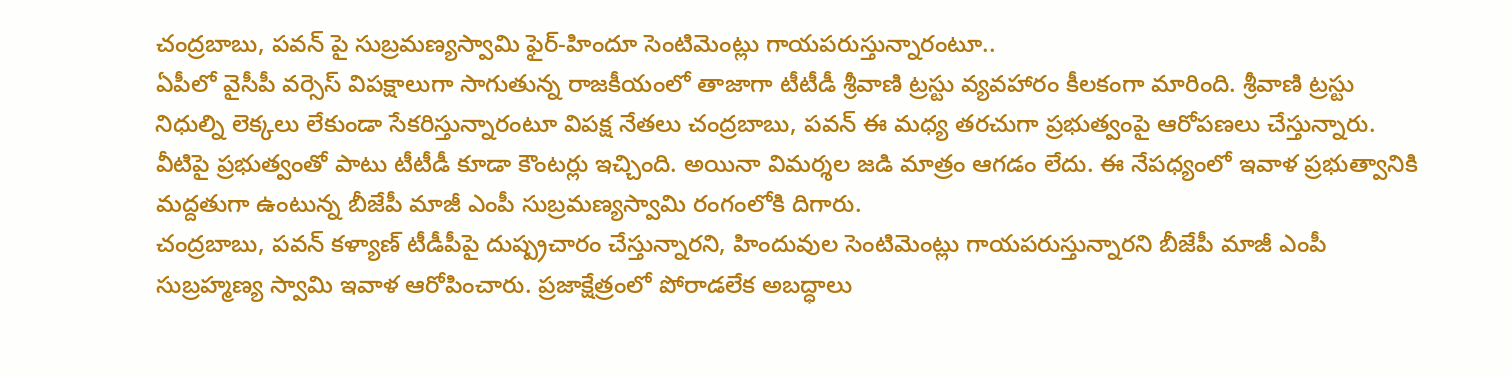చంద్రబాబు, పవన్ పై సుబ్రమణ్యస్వామి ఫైర్-హిందూ సెంటిమెంట్లు గాయపరుస్తున్నారంటూ..
ఏపీలో వైసీపీ వర్సెస్ విపక్షాలుగా సాగుతున్న రాజకీయంలో తాజాగా టీటీడీ శ్రీవాణి ట్రస్టు వ్యవహారం కీలకంగా మారింది. శ్రీవాణి ట్రస్టు నిధుల్ని లెక్కలు లేకుండా సేకరిస్తున్నారంటూ విపక్ష నేతలు చంద్రబాబు, పవన్ ఈ మధ్య తరచుగా ప్రభుత్వంపై ఆరోపణలు చేస్తున్నారు. వీటిపై ప్రభుత్వంతో పాటు టీటీడీ కూడా కౌంటర్లు ఇచ్చింది. అయినా విమర్శల జడి మాత్రం ఆగడం లేదు. ఈ నేపధ్యంలో ఇవాళ ప్రభుత్వానికి మద్దతుగా ఉంటున్న బీజేపీ మాజీ ఎంపీ సుబ్రమణ్యస్వామి రంగంలోకి దిగారు.
చంద్రబాబు, పవన్ కళ్యాణ్ టీడీపీపై దుష్ప్రచారం చేస్తున్నారని, హిందువుల సెంటిమెంట్లు గాయపరుస్తున్నారని బీజేపీ మాజీ ఎంపీ సుబ్రహ్మణ్య స్వామి ఇవాళ ఆరోపించారు. ప్రజాక్షేత్రంలో పోరాడలేక అబద్ధాలు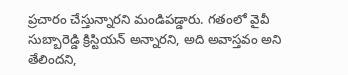ప్రచారం చేస్తున్నారని మండిపడ్డారు. గతంలో వైవీ సుబ్బారెడ్డి క్రిస్టియన్ అన్నారని, అది అవాస్తవం అని తేలిందని,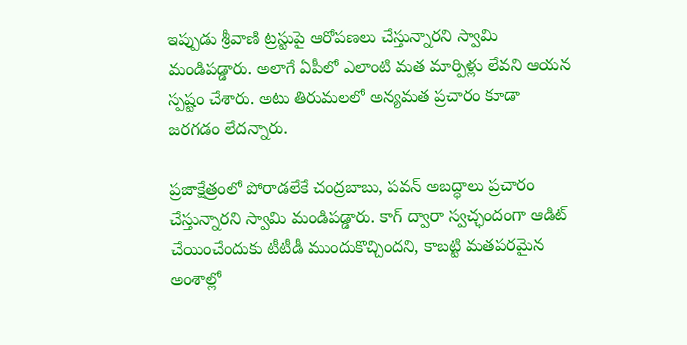ఇప్పుడు శ్రీవాణి ట్రస్టుపై ఆరోపణలు చేస్తున్నారని స్వామి మండిపడ్డారు. అలాగే ఏపీలో ఎలాంటి మత మార్పిళ్లు లేవని ఆయన స్పష్టం చేశారు. అటు తిరుమలలో అన్యమత ప్రచారం కూడా జరగడం లేదన్నారు.

ప్రజాక్షేత్రంలో పోరాడలేకే చంద్రబాబు, పవన్ అబద్ధాలు ప్రచారం చేస్తున్నారని స్వామి మండిపడ్డారు. కాగ్ ద్వారా స్వచ్ఛందంగా ఆడిట్ చేయించేందుకు టీటీడీ ముందుకొచ్చిందని, కాబట్టి మతపరమైన అంశాల్లో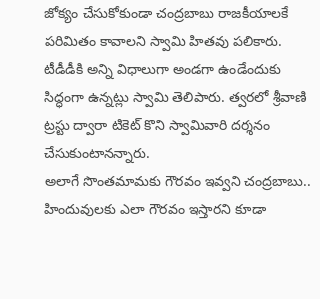జోక్యం చేసుకోకుండా చంద్రబాబు రాజకీయాలకే పరిమితం కావాలని స్వామి హితవు పలికారు. టీడీడీకి అన్ని విధాలుగా అండగా ఉండేందుకు సిద్ధంగా ఉన్నట్లు స్వామి తెలిపారు. త్వరలో శ్రీవాణి ట్రస్టు ద్వారా టికెట్ కొని స్వామివారి దర్శనం చేసుకుంటానన్నారు.
అలాగే సొంతమామకు గౌరవం ఇవ్వని చంద్రబాబు.. హిందువులకు ఎలా గౌరవం ఇస్తారని కూడా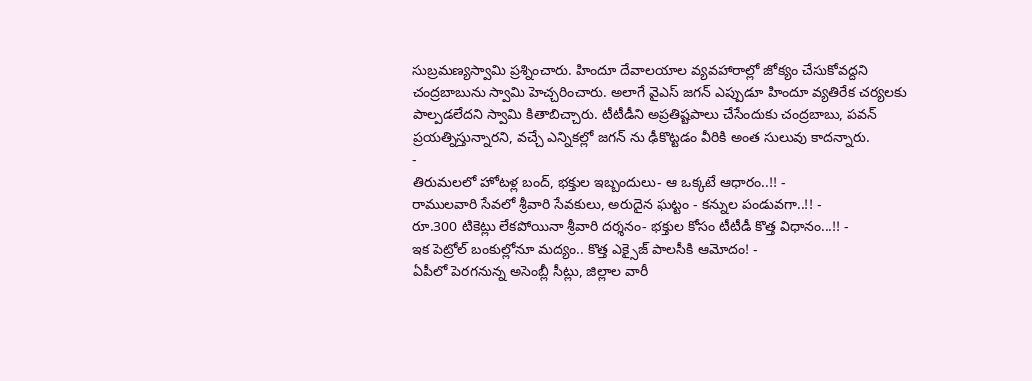సుబ్రమణ్యస్వామి ప్రశ్నించారు. హిందూ దేవాలయాల వ్యవహారాల్లో జోక్యం చేసుకోవద్దని చంద్రబాబును స్వామి హెచ్చరించారు. అలాగే వైఎస్ జగన్ ఎప్పుడూ హిందూ వ్యతిరేక చర్యలకు పాల్పడలేదని స్వామి కితాబిచ్చారు. టీటీడీని అప్రతిష్టపాలు చేసేందుకు చంద్రబాబు, పవన్ ప్రయత్నిస్తున్నారని, వచ్చే ఎన్నికల్లో జగన్ ను ఢీకొట్టడం వీరికి అంత సులువు కాదన్నారు.
-
తిరుమలలో హోటళ్ల బంద్, భక్తుల ఇబ్బందులు- ఆ ఒక్కటే ఆధారం..!! -
రాములవారి సేవలో శ్రీవారి సేవకులు, అరుదైన ఘట్టం - కన్నుల పండువగా..!! -
రూ.300 టికెట్లు లేకపోయినా శ్రీవారి దర్శనం- భక్తుల కోసం టీటీడీ కొత్త విధానం...!! -
ఇక పెట్రోల్ బంకుల్లోనూ మద్యం.. కొత్త ఎక్సైజ్ పాలసీకి ఆమోదం! -
ఏపీలో పెరగనున్న అసెంబ్లీ సీట్లు, జిల్లాల వారీ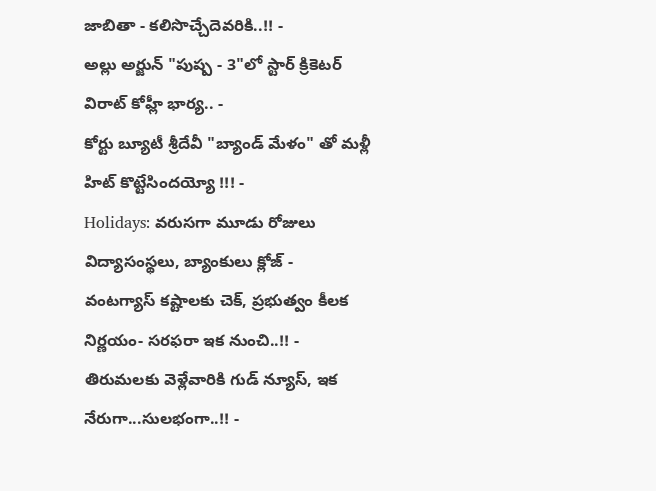జాబితా - కలిసొచ్చేదెవరికి..!! -
అల్లు అర్జున్ "పుష్ప - 3"లో స్టార్ క్రికెటర్ విరాట్ కోహ్లీ భార్య.. -
కోర్టు బ్యూటీ శ్రీదేవీ "బ్యాండ్ మేళం" తో మళ్లీ హిట్ కొట్టేసిందయ్యో !!! -
Holidays: వరుసగా మూడు రోజులు విద్యాసంస్థలు, బ్యాంకులు క్లోజ్ -
వంటగ్యాస్ కష్టాలకు చెక్, ప్రభుత్వం కీలక నిర్ణయం- సరఫరా ఇక నుంచి..!! -
తిరుమలకు వెళ్లేవారికి గుడ్ న్యూస్, ఇక నేరుగా...సులభంగా..!! -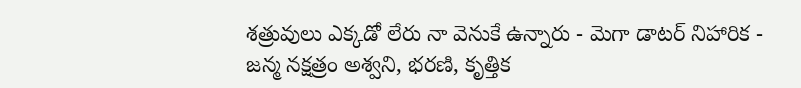శత్రువులు ఎక్కడో లేరు నా వెనుకే ఉన్నారు - మెగా డాటర్ నిహారిక -
జన్మ నక్షత్రం అశ్వని, భరణి, కృత్తిక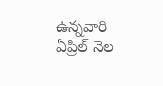ఉన్నవారి ఏప్రిల్ నెల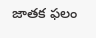జాతక ఫలం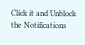Click it and Unblock the Notifications